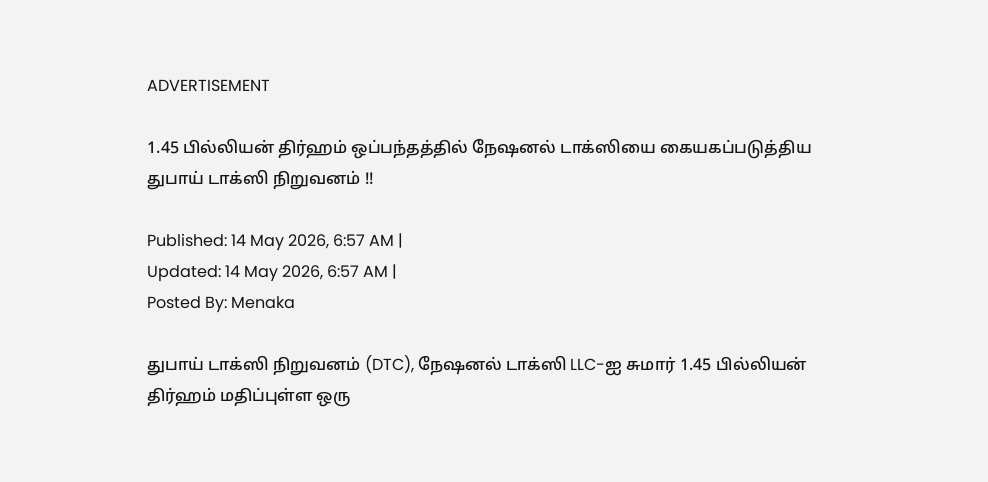ADVERTISEMENT

1.45 பில்லியன் திர்ஹம் ஒப்பந்தத்தில் நேஷனல் டாக்ஸியை கையகப்படுத்திய துபாய் டாக்ஸி நிறுவனம் !!

Published: 14 May 2026, 6:57 AM |
Updated: 14 May 2026, 6:57 AM |
Posted By: Menaka

துபாய் டாக்ஸி நிறுவனம் (DTC), நேஷனல் டாக்ஸி LLC-ஐ சுமார் 1.45 பில்லியன் திர்ஹம் மதிப்புள்ள ஒரு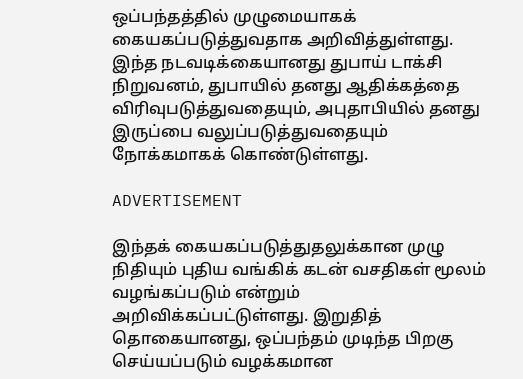ஒப்பந்தத்தில் முழுமையாகக் கையகப்படுத்துவதாக அறிவித்துள்ளது. இந்த நடவடிக்கையானது துபாய் டாக்சி நிறுவனம், துபாயில் தனது ஆதிக்கத்தை விரிவுபடுத்துவதையும், அபுதாபியில் தனது இருப்பை வலுப்படுத்துவதையும் நோக்கமாகக் கொண்டுள்ளது.

ADVERTISEMENT

இந்தக் கையகப்படுத்துதலுக்கான முழு நிதியும் புதிய வங்கிக் கடன் வசதிகள் மூலம் வழங்கப்படும் என்றும் அறிவிக்கப்பட்டுள்ளது. இறுதித் தொகையானது, ஒப்பந்தம் முடிந்த பிறகு செய்யப்படும் வழக்கமான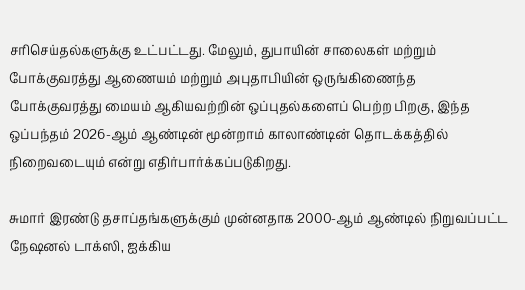சரிசெய்தல்களுக்கு உட்பட்டது. மேலும், துபாயின் சாலைகள் மற்றும் போக்குவரத்து ஆணையம் மற்றும் அபுதாபியின் ஒருங்கிணைந்த போக்குவரத்து மையம் ஆகியவற்றின் ஒப்புதல்களைப் பெற்ற பிறகு, இந்த ஒப்பந்தம் 2026-ஆம் ஆண்டின் மூன்றாம் காலாண்டின் தொடக்கத்தில் நிறைவடையும் என்று எதிர்பார்க்கப்படுகிறது.

சுமார் இரண்டு தசாப்தங்களுக்கும் முன்னதாக 2000-ஆம் ஆண்டில் நிறுவப்பட்ட நேஷனல் டாக்ஸி, ஐக்கிய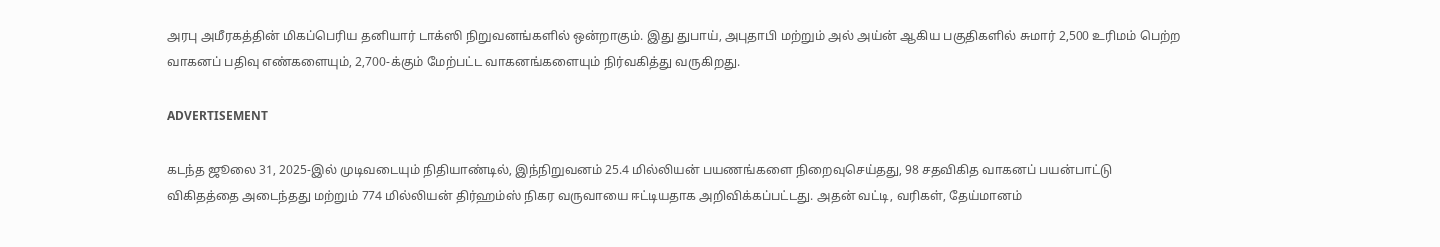அரபு அமீரகத்தின் மிகப்பெரிய தனியார் டாக்ஸி நிறுவனங்களில் ஒன்றாகும். இது துபாய், அபுதாபி மற்றும் அல் அய்ன் ஆகிய பகுதிகளில் சுமார் 2,500 உரிமம் பெற்ற வாகனப் பதிவு எண்களையும், 2,700-க்கும் மேற்பட்ட வாகனங்களையும் நிர்வகித்து வருகிறது.

ADVERTISEMENT

கடந்த ஜூலை 31, 2025-இல் முடிவடையும் நிதியாண்டில், இந்நிறுவனம் 25.4 மில்லியன் பயணங்களை நிறைவுசெய்தது, 98 சதவிகித வாகனப் பயன்பாட்டு விகிதத்தை அடைந்தது மற்றும் 774 மில்லியன் திர்ஹம்ஸ் நிகர வருவாயை ஈட்டியதாக அறிவிக்கப்பட்டது. அதன் வட்டி, வரிகள், தேய்மானம்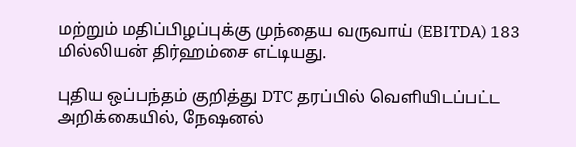மற்றும் மதிப்பிழப்புக்கு முந்தைய வருவாய் (EBITDA) 183 மில்லியன் திர்ஹம்சை எட்டியது.

புதிய ஒப்பந்தம் குறித்து DTC தரப்பில் வெளியிடப்பட்ட அறிக்கையில், நேஷனல்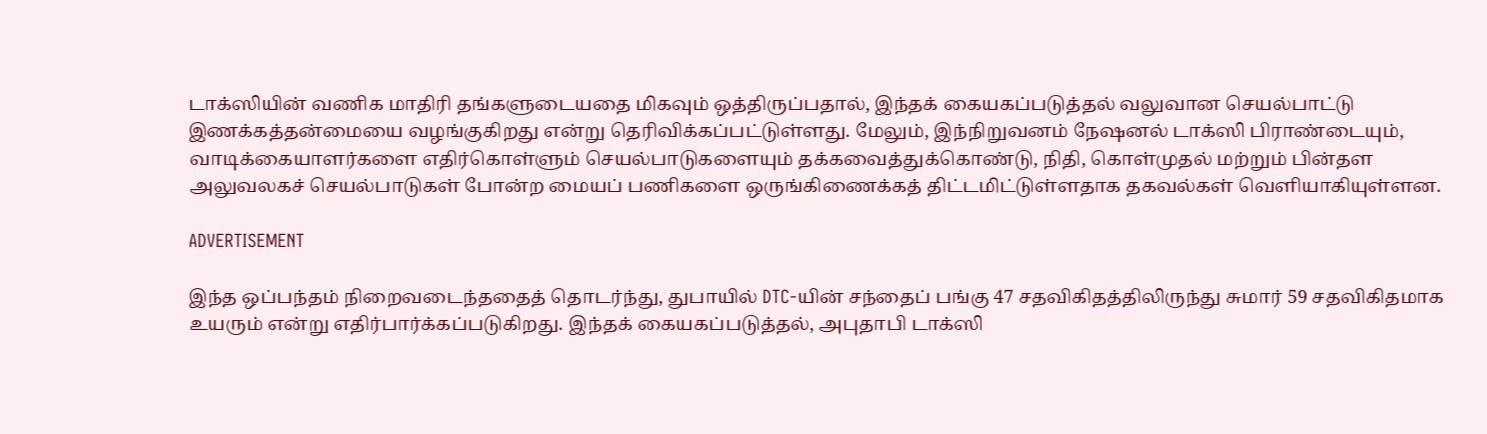டாக்ஸியின் வணிக மாதிரி தங்களுடையதை மிகவும் ஒத்திருப்பதால், இந்தக் கையகப்படுத்தல் வலுவான செயல்பாட்டு இணக்கத்தன்மையை வழங்குகிறது என்று தெரிவிக்கப்பட்டுள்ளது. மேலும், இந்நிறுவனம் நேஷனல் டாக்ஸி பிராண்டையும், வாடிக்கையாளர்களை எதிர்கொள்ளும் செயல்பாடுகளையும் தக்கவைத்துக்கொண்டு, நிதி, கொள்முதல் மற்றும் பின்தள அலுவலகச் செயல்பாடுகள் போன்ற மையப் பணிகளை ஒருங்கிணைக்கத் திட்டமிட்டுள்ளதாக தகவல்கள் வெளியாகியுள்ளன.

ADVERTISEMENT

இந்த ஒப்பந்தம் நிறைவடைந்ததைத் தொடர்ந்து, துபாயில் DTC-யின் சந்தைப் பங்கு 47 சதவிகிதத்திலிருந்து சுமார் 59 சதவிகிதமாக உயரும் என்று எதிர்பார்க்கப்படுகிறது. இந்தக் கையகப்படுத்தல், அபுதாபி டாக்ஸி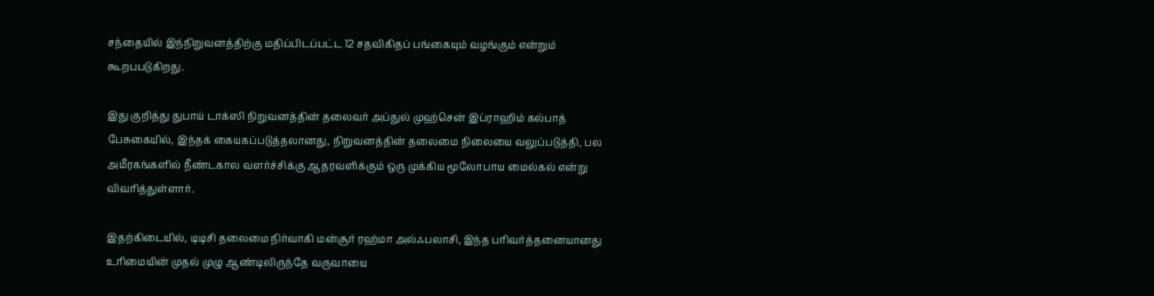சந்தையில் இந்நிறுவனத்திற்கு மதிப்பிடப்பட்ட 12 சதவிகிதப் பங்கையும் வழங்கும் என்றும் கூறபபடுகிறது.

இது குறித்து துபாய் டாக்ஸி நிறுவனத்தின் தலைவர் அப்துல் முஹ்சென் இப்ராஹிம் கல்பாத் பேசுகையில், இந்தக் கையகப்படுத்தலானது, நிறுவனத்தின் தலைமை நிலையை வலுப்படுத்தி, பல அமீரகங்களில் நீண்டகால வளர்ச்சிக்கு ஆதரவளிக்கும் ஒரு முக்கிய மூலோபாய மைல்கல் என்று விவரித்துள்ளார்.

இதற்கிடையில், டிடிசி தலைமை நிர்வாகி மன்சூர் ரஹ்மா அல்ஃபலாசி, இந்த பரிவர்த்தனையானது உரிமையின் முதல் முழு ஆண்டிலிருந்தே வருவாயை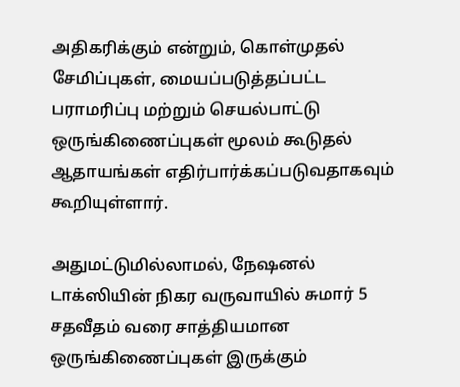அதிகரிக்கும் என்றும், கொள்முதல் சேமிப்புகள், மையப்படுத்தப்பட்ட பராமரிப்பு மற்றும் செயல்பாட்டு ஒருங்கிணைப்புகள் மூலம் கூடுதல் ஆதாயங்கள் எதிர்பார்க்கப்படுவதாகவும் கூறியுள்ளார்.

அதுமட்டுமில்லாமல், நேஷனல் டாக்ஸியின் நிகர வருவாயில் சுமார் 5 சதவீதம் வரை சாத்தியமான ஒருங்கிணைப்புகள் இருக்கும்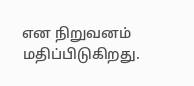என நிறுவனம் மதிப்பிடுகிறது.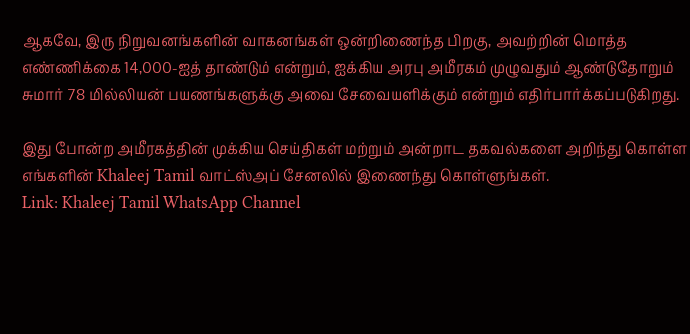ஆகவே, இரு நிறுவனங்களின் வாகனங்கள் ஒன்றிணைந்த பிறகு, அவற்றின் மொத்த எண்ணிக்கை 14,000-ஐத் தாண்டும் என்றும், ஐக்கிய அரபு அமீரகம் முழுவதும் ஆண்டுதோறும் சுமார் 78 மில்லியன் பயணங்களுக்கு அவை சேவையளிக்கும் என்றும் எதிர்பார்க்கப்படுகிறது.

இது போன்ற அமீரகத்தின் முக்கிய செய்திகள் மற்றும் அன்றாட தகவல்களை அறிந்து கொள்ள எங்களின் Khaleej Tamil வாட்ஸ்அப் சேனலில் இணைந்து கொள்ளுங்கள்.
Link: Khaleej Tamil WhatsApp Channel